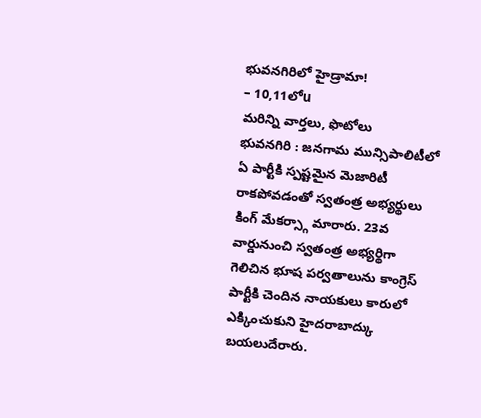భువనగిరిలో హైడ్రామా!
– 10,11లోu
మరిన్ని వార్తలు, ఫొటోలు
భువనగిరి : జనగామ మున్సిపాలిటీలో ఏ పార్టీకి స్పష్టమైన మెజారిటీ రాకపోవడంతో స్వతంత్ర అభ్యర్థులు కింగ్ మేకర్స్గా మారారు. 23వ వార్డునుంచి స్వతంత్ర అభ్యర్థిగా గెలిచిన భూష పర్వతాలును కాంగ్రెస్ పార్టీకి చెందిన నాయకులు కారులో ఎక్కించుకుని హైదరాబాద్కు బయలుదేరారు.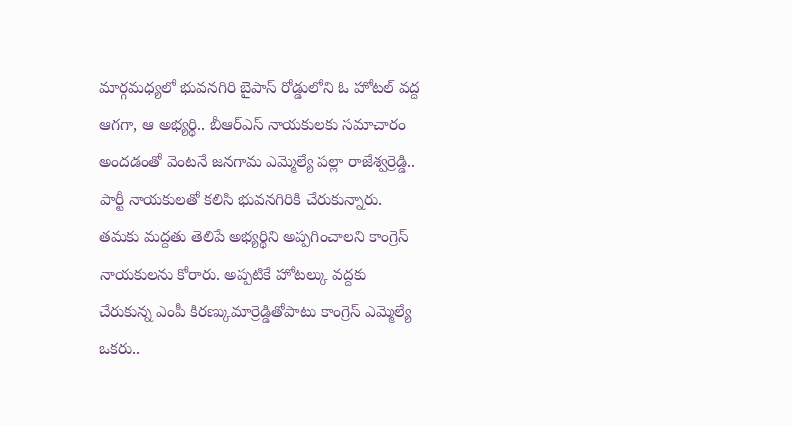మార్గమధ్యలో భువనగిరి బైపాస్ రోడ్డులోని ఓ హోటల్ వద్ద ఆగగా, ఆ అభ్యర్థి.. బీఆర్ఎస్ నాయకులకు సమాచారం అందడంతో వెంటనే జనగామ ఎమ్మెల్యే పల్లా రాజేశ్వర్రెడ్డి.. పార్టీ నాయకులతో కలిసి భువనగిరికి చేరుకున్నారు. తమకు మద్దతు తెలిపే అభ్యర్థిని అప్పగించాలని కాంగ్రెస్ నాయకులను కోరారు. అప్పటికే హోటల్కు వద్దకు చేరుకున్న ఎంపీ కిరణ్కుమార్రెడ్డితోపాటు కాంగ్రెస్ ఎమ్మెల్యే ఒకరు..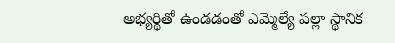అభ్యర్థితో ఉండడంతో ఎమ్మెల్యే పల్లా స్థానిక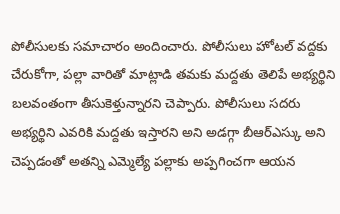పోలీసులకు సమాచారం అందించారు. పోలీసులు హోటల్ వద్దకు చేరుకోగా, పల్లా వారితో మాట్లాడి తమకు మద్దతు తెలిపే అభ్యర్థిని బలవంతంగా తీసుకెళ్తున్నారని చెప్పారు. పోలీసులు సదరు అభ్యర్థిని ఎవరికి మద్దతు ఇస్తారని అని అడగ్గా బీఆర్ఎస్కు అని చెప్పడంతో అతన్ని ఎమ్మెల్యే పల్లాకు అప్పగించగా ఆయన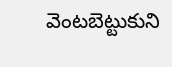వెంటబెట్టుకుని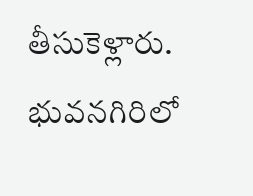తీసుకెళ్లారు.
భువనగిరిలో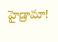హైడ్రామా!